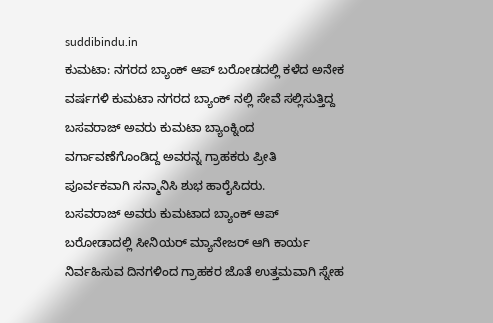suddibindu.in
ಕುಮಟಾ: ನಗರದ ಬ್ಯಾಂಕ್ ಆಪ್ ಬರೋಡದಲ್ಲಿ ಕಳೆದ ಅನೇಕ ವರ್ಷಗಳಿ ಕುಮಟಾ ನಗರದ ಬ್ಯಾಂಕ್ ನಲ್ಲಿ ಸೇವೆ ಸಲ್ಲಿಸುತ್ತಿದ್ದ ಬಸವರಾಜ್ ಅವರು ಕುಮಟಾ ಬ್ಯಾಂಕ್ನಿಂದ ವರ್ಗಾವಣೆಗೊಂಡಿದ್ದ ಅವರನ್ನ ಗ್ರಾಹಕರು ಪ್ರೀತಿ ಪೂರ್ವಕವಾಗಿ ಸನ್ಮಾನಿಸಿ ಶುಭ ಹಾರೈಸಿದರು.
ಬಸವರಾಜ್ ಅವರು ಕುಮಟಾದ ಬ್ಯಾಂಕ್ ಆಪ್ ಬರೋಡಾದಲ್ಲಿ ಸೀನಿಯರ್ ಮ್ಯಾನೇಜರ್ ಆಗಿ ಕಾರ್ಯ ನಿರ್ವಹಿಸುವ ದಿನಗಳಿಂದ ಗ್ರಾಹಕರ ಜೊತೆ ಉತ್ತಮವಾಗಿ ಸ್ನೇಹ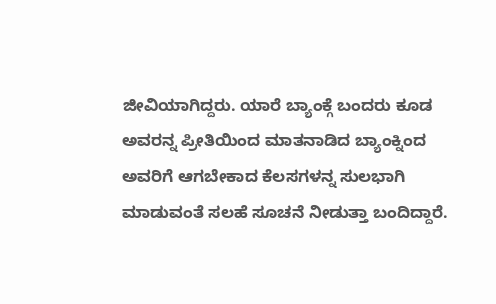ಜೀವಿಯಾಗಿದ್ದರು. ಯಾರೆ ಬ್ಯಾಂಕ್ಗೆ ಬಂದರು ಕೂಡ ಅವರನ್ನ ಪ್ರೀತಿಯಿಂದ ಮಾತನಾಡಿದ ಬ್ಯಾಂಕ್ನಿಂದ ಅವರಿಗೆ ಆಗಬೇಕಾದ ಕೆಲಸಗಳನ್ನ ಸುಲಭಾಗಿ ಮಾಡುವಂತೆ ಸಲಹೆ ಸೂಚನೆ ನೀಡುತ್ತಾ ಬಂದಿದ್ದಾರೆ.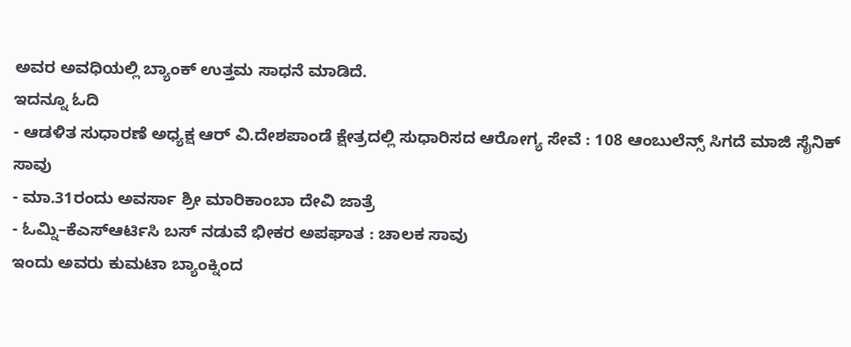ಅವರ ಅವಧಿಯಲ್ಲಿ ಬ್ಯಾಂಕ್ ಉತ್ತಮ ಸಾಧನೆ ಮಾಡಿದೆ.
ಇದನ್ನೂ ಓದಿ
- ಆಡಳಿತ ಸುಧಾರಣೆ ಅಧ್ಯಕ್ಷ ಆರ್ ವಿ.ದೇಶಪಾಂಡೆ ಕ್ಷೇತ್ರದಲ್ಲಿ ಸುಧಾರಿಸದ ಆರೋಗ್ಯ ಸೇವೆ : 108 ಆಂಬುಲೆನ್ಸ್ ಸಿಗದೆ ಮಾಜಿ ಸೈನಿಕ್ ಸಾವು
- ಮಾ.31ರಂದು ಅವರ್ಸಾ ಶ್ರೀ ಮಾರಿಕಾಂಬಾ ದೇವಿ ಜಾತ್ರೆ
- ಓಮ್ನಿ–ಕೆಎಸ್ಆರ್ಟಿಸಿ ಬಸ್ ನಡುವೆ ಭೀಕರ ಅಪಘಾತ : ಚಾಲಕ ಸಾವು
ಇಂದು ಅವರು ಕುಮಟಾ ಬ್ಯಾಂಕ್ನಿಂದ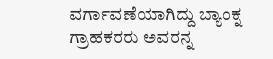ವರ್ಗಾವಣೆಯಾಗಿದ್ದು ಬ್ಯಾಂಕ್ನ ಗ್ರಾಹಕರರು ಅವರನ್ನ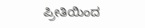ಪ್ರೀತಿಯಿಂದ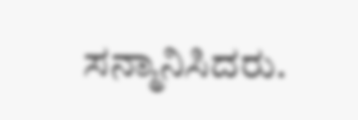ಸನ್ಮಾನಿಸಿದರು.